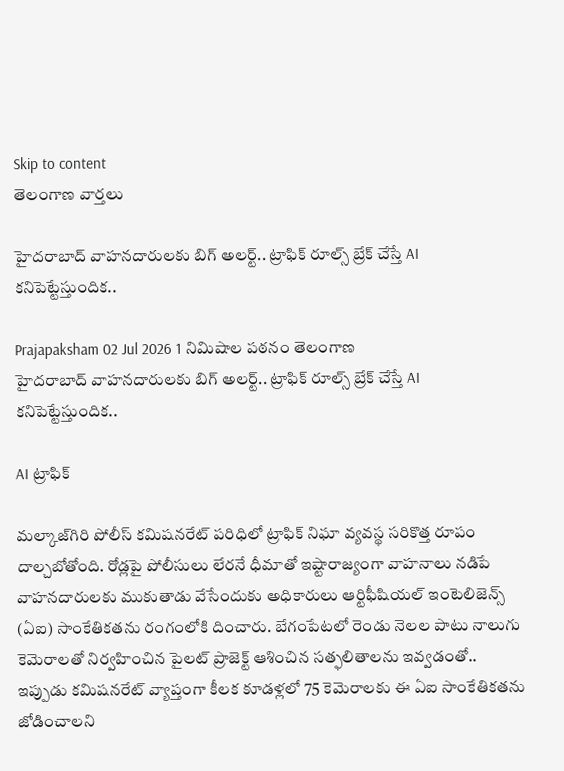Skip to content
తెలంగాణ వార్తలు

హైదరాబాద్ వాహనదారులకు బిగ్ అలర్ట్.. ట్రాఫిక్ రూల్స్ బ్రేక్ చేస్తే AI కనిపెట్టేస్తుందిక..

Prajapaksham 02 Jul 2026 1 నిమిషాల పఠనం తెలంగాణ
హైదరాబాద్ వాహనదారులకు బిగ్ అలర్ట్.. ట్రాఫిక్ రూల్స్ బ్రేక్ చేస్తే AI కనిపెట్టేస్తుందిక..

AI ట్రాఫిక్

మల్కాజ్‌గిరి పోలీస్ కమిషనరేట్ పరిధిలో ట్రాఫిక్ నిఘా వ్యవస్థ సరికొత్త రూపం దాల్చబోతోంది. రోడ్లపై పోలీసులు లేరనే ధీమాతో ఇష్టారాజ్యంగా వాహనాలు నడిపే వాహనదారులకు ముకుతాడు వేసేందుకు అధికారులు ఆర్టిఫీషియల్ ఇంటెలిజెన్స్ (ఏఐ) సాంకేతికతను రంగంలోకి దించారు. బేగంపేటలో రెండు నెలల పాటు నాలుగు కెమెరాలతో నిర్వహించిన పైలట్ ప్రాజెక్ట్ ఆశించిన సత్ఫలితాలను ఇవ్వడంతో.. ఇప్పుడు కమిషనరేట్ వ్యాప్తంగా కీలక కూడళ్లలో 75 కెమెరాలకు ఈ ఏఐ సాంకేతికతను జోడించాలని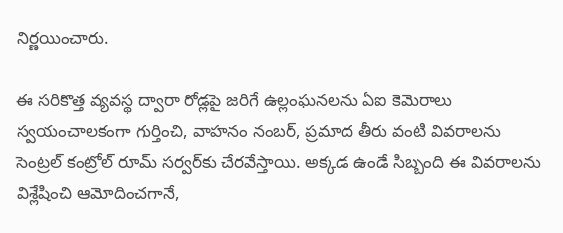నిర్ణయించారు.

ఈ సరికొత్త వ్యవస్థ ద్వారా రోడ్లపై జరిగే ఉల్లంఘనలను ఏఐ కెమెరాలు స్వయంచాలకంగా గుర్తించి, వాహనం నంబర్, ప్రమాద తీరు వంటి వివరాలను సెంట్రల్ కంట్రోల్ రూమ్ సర్వర్‌కు చేరవేస్తాయి. అక్కడ ఉండే సిబ్బంది ఈ వివరాలను విశ్లేషించి ఆమోదించగానే,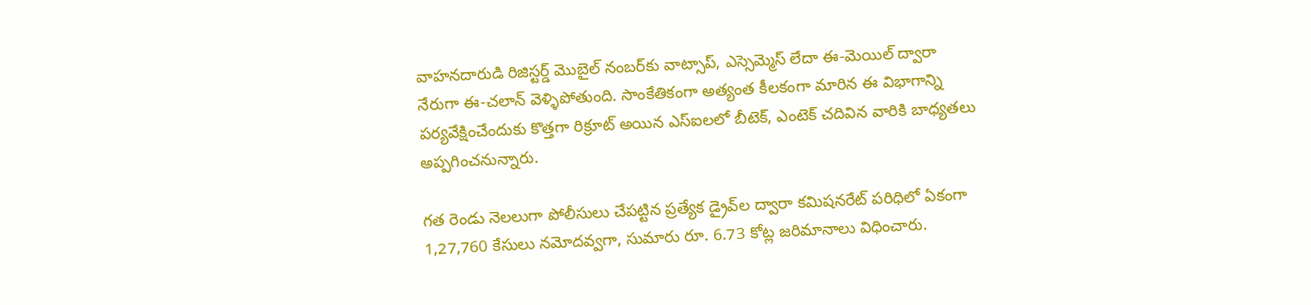వాహనదారుడి రిజిస్టర్డ్ మొబైల్ నంబర్‌కు వాట్సాప్, ఎస్సెమ్మెస్ లేదా ఈ-మెయిల్ ద్వారా నేరుగా ఈ-చలాన్ వెళ్ళిపోతుంది. సాంకేతికంగా అత్యంత కీలకంగా మారిన ఈ విభాగాన్ని పర్యవేక్షించేందుకు కొత్తగా రిక్రూట్ అయిన ఎస్‌ఐలలో బీటెక్, ఎంటెక్ చదివిన వారికి బాధ్యతలు అప్పగించనున్నారు.

గత రెండు నెలలుగా పోలీసులు చేపట్టిన ప్రత్యేక డ్రైవ్‌ల ద్వారా కమిషనరేట్ పరిధిలో ఏకంగా 1,27,760 కేసులు నమోదవ్వగా, సుమారు రూ. 6.73 కోట్ల జరిమానాలు విధించారు.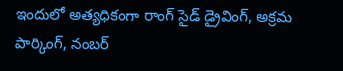ఇందులో అత్యధికంగా రాంగ్ సైడ్ డ్రైవింగ్, అక్రమ పార్కింగ్, నంబర్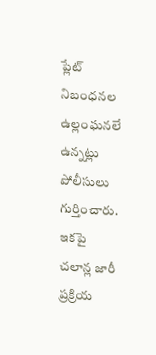ప్లేట్ నిబంధనల ఉల్లంఘనలే ఉన్నట్లు పోలీసులు గుర్తించారు. ఇకపై చలాన్ల జారీ ప్రక్రియ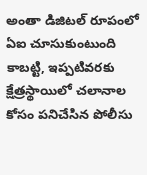అంతా డిజిటల్ రూపంలో ఏఐ చూసుకుంటుంది కాబట్టి, ఇప్పటివరకు క్షేత్రస్థాయిలో చలానాల కోసం పనిచేసిన పోలీసు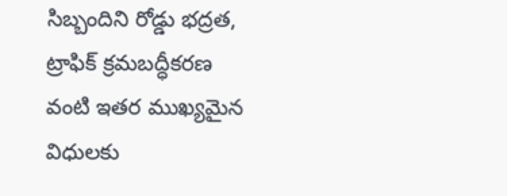సిబ్బందిని రోడ్డు భద్రత, ట్రాఫిక్ క్రమబద్ధీకరణ వంటి ఇతర ముఖ్యమైన విధులకు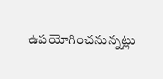ఉపయోగించనున్నట్లు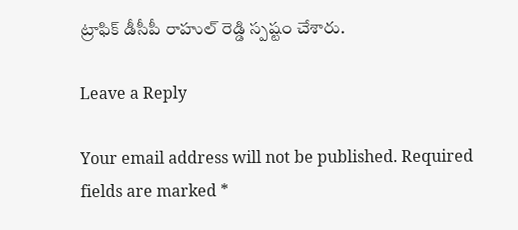ట్రాఫిక్ డీసీపీ రాహుల్ రెడ్డి స్పష్టం చేశారు.

Leave a Reply

Your email address will not be published. Required fields are marked *